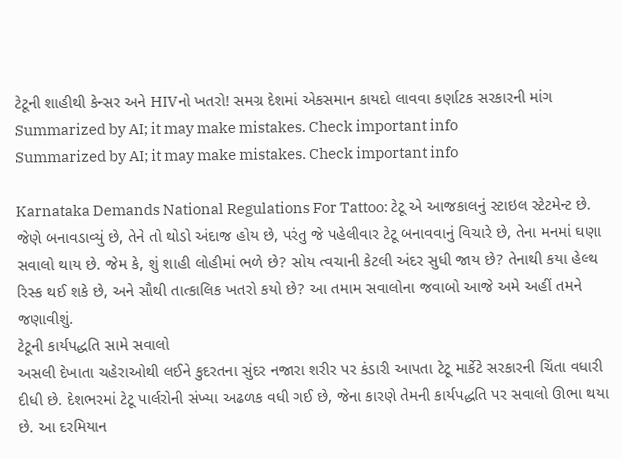ટેટૂની શાહીથી કેન્સર અને HIVનો ખતરો! સમગ્ર દેશમાં એકસમાન કાયદો લાવવા કર્ણાટક સરકારની માંગ
Summarized by AI; it may make mistakes. Check important info
Summarized by AI; it may make mistakes. Check important info

Karnataka Demands National Regulations For Tattoo: ટેટૂ એ આજકાલનું સ્ટાઇલ સ્ટેટમેન્ટ છે. જેણે બનાવડાવ્યું છે, તેને તો થોડો અંદાજ હોય છે, પરંતુ જે પહેલીવાર ટેટૂ બનાવવાનું વિચારે છે, તેના મનમાં ઘણા સવાલો થાય છે. જેમ કે, શું શાહી લોહીમાં ભળે છે? સોય ત્વચાની કેટલી અંદર સુધી જાય છે? તેનાથી કયા હેલ્થ રિસ્ક થઈ શકે છે, અને સૌથી તાત્કાલિક ખતરો કયો છે? આ તમામ સવાલોના જવાબો આજે અમે અહીં તમને જણાવીશું.
ટેટૂની કાર્યપદ્ધતિ સામે સવાલો
અસલી દેખાતા ચહેરાઓથી લઈને કુદરતના સુંદર નજારા શરીર પર કંડારી આપતા ટેટૂ માર્કેટે સરકારની ચિંતા વધારી દીધી છે. દેશભરમાં ટેટૂ પાર્લરોની સંખ્યા અઢળક વધી ગઈ છે, જેના કારણે તેમની કાર્યપદ્ધતિ પર સવાલો ઊભા થયા છે. આ દરમિયાન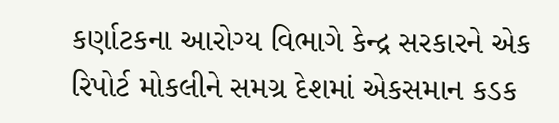કર્ણાટકના આરોગ્ય વિભાગે કેન્દ્ર સરકારને એક રિપોર્ટ મોકલીને સમગ્ર દેશમાં એકસમાન કડક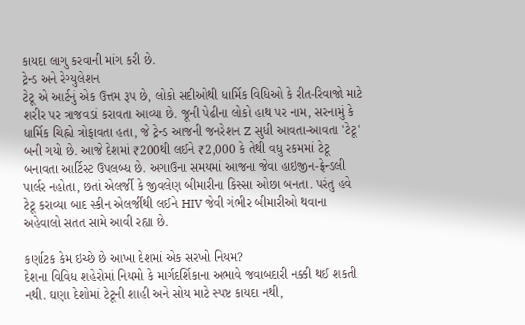કાયદા લાગુ કરવાની માંગ કરી છે.
ટ્રેન્ડ અને રેગ્યુલેશન
ટેટૂ એ આર્ટનું એક ઉત્તમ રૂપ છે, લોકો સદીઓથી ધાર્મિક વિધિઓ કે રીત-રિવાજો માટે શરીર પર ત્રાજવડાં કરાવતા આવ્યા છે. જૂની પેઢીના લોકો હાથ પર નામ, સરનામું કે ધાર્મિક ચિહ્નો ત્રોફાવતા હતા, જે ટ્રેન્ડ આજની જનરેશન Z સુધી આવતા-આવતા 'ટેટૂ' બની ગયો છે. આજે દેશમાં ₹200થી લઈને ₹2,000 કે તેથી વધુ રકમમાં ટેટૂ બનાવતા આર્ટિસ્ટ ઉપલબ્ધ છે. અગાઉના સમયમાં આજના જેવા હાઇજીન-ફ્રેન્ડલી પાર્લર નહોતા, છતાં એલર્જી કે જીવલેણ બીમારીના કિસ્સા ઓછા બનતા. પરંતુ હવે ટેટૂ કરાવ્યા બાદ સ્કીન એલર્જીથી લઈને HIV જેવી ગંભીર બીમારીઓ થવાના અહેવાલો સતત સામે આવી રહ્યા છે.

કર્ણાટક કેમ ઇચ્છે છે આખા દેશમાં એક સરખો નિયમ?
દેશના વિવિધ શહેરોમાં નિયમો કે માર્ગદર્શિકાના અભાવે જવાબદારી નક્કી થઈ શકતી નથી. ઘણા દેશોમાં ટેટૂની શાહી અને સોય માટે સ્પષ્ટ કાયદા નથી,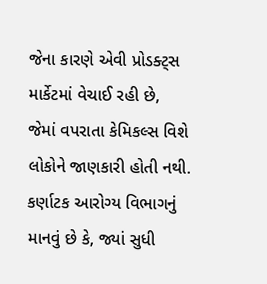જેના કારણે એવી પ્રોડક્ટ્સ માર્કેટમાં વેચાઈ રહી છે, જેમાં વપરાતા કેમિકલ્સ વિશે લોકોને જાણકારી હોતી નથી. કર્ણાટક આરોગ્ય વિભાગનું માનવું છે કે, જ્યાં સુધી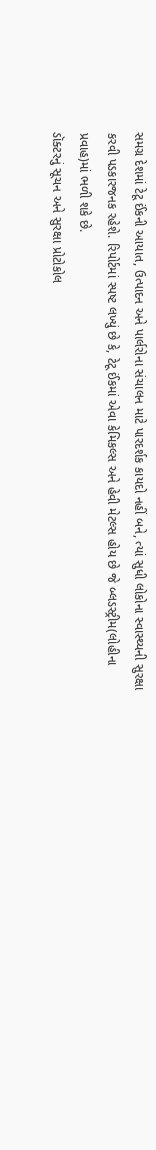સમગ્ર દેશમાં ટેટૂ ઈંકની આયાત, ઉત્પાદન અને પાર્લરોના સંચાલન માટે પારદર્શક કાયદો નહીં બને, ત્યાં સુધી લોકોના સ્વાસ્થ્યની સુરક્ષા કરવી પડકારજનક રહેશે. રિપોર્ટમાં સ્પષ્ટ લખ્યું છે કે, ટેટૂ ઈંકમાં એવા કેમિકલ્સ અને હેવી મેટલ્સ હોય છે જે બ્લડસ્ટ્રીમ(લોહીના પ્રવાહ)માં ભળી શકે છે.
ડૉક્ટરનું સૂચન અને સુરક્ષા પ્રોટોકોલ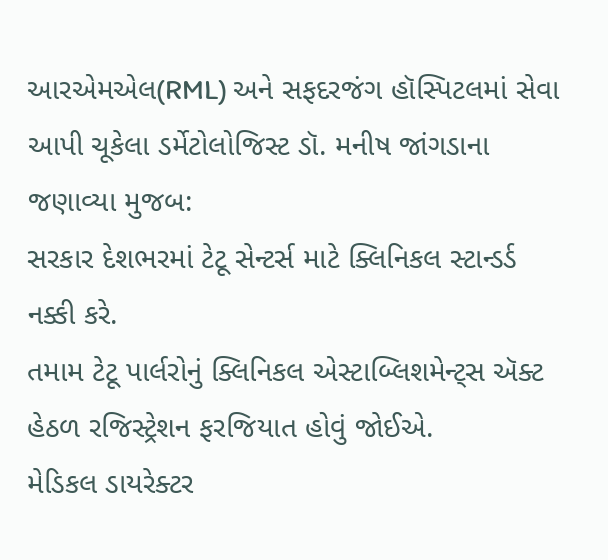આરએમએલ(RML) અને સફદરજંગ હૉસ્પિટલમાં સેવા આપી ચૂકેલા ડર્મેટોલોજિસ્ટ ડૉ. મનીષ જાંગડાના જણાવ્યા મુજબ:
સરકાર દેશભરમાં ટેટૂ સેન્ટર્સ માટે ક્લિનિકલ સ્ટાન્ડર્ડ નક્કી કરે.
તમામ ટેટૂ પાર્લરોનું ક્લિનિકલ એસ્ટાબ્લિશમેન્ટ્સ ઍક્ટ હેઠળ રજિસ્ટ્રેશન ફરજિયાત હોવું જોઈએ.
મેડિકલ ડાયરેક્ટર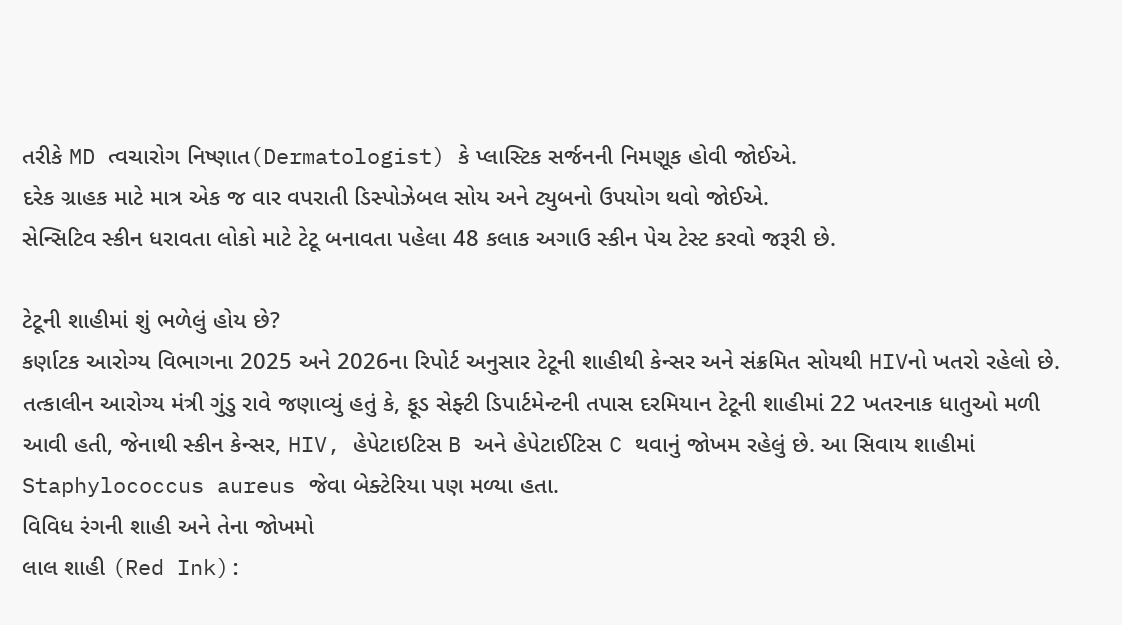તરીકે MD ત્વચારોગ નિષ્ણાત(Dermatologist) કે પ્લાસ્ટિક સર્જનની નિમણૂક હોવી જોઈએ.
દરેક ગ્રાહક માટે માત્ર એક જ વાર વપરાતી ડિસ્પોઝેબલ સોય અને ટ્યુબનો ઉપયોગ થવો જોઈએ.
સેન્સિટિવ સ્કીન ધરાવતા લોકો માટે ટેટૂ બનાવતા પહેલા 48 કલાક અગાઉ સ્કીન પેચ ટેસ્ટ કરવો જરૂરી છે.

ટેટૂની શાહીમાં શું ભળેલું હોય છે?
કર્ણાટક આરોગ્ય વિભાગના 2025 અને 2026ના રિપોર્ટ અનુસાર ટેટૂની શાહીથી કેન્સર અને સંક્રમિત સોયથી HIVનો ખતરો રહેલો છે.
તત્કાલીન આરોગ્ય મંત્રી ગુંડુ રાવે જણાવ્યું હતું કે, ફૂડ સેફ્ટી ડિપાર્ટમેન્ટની તપાસ દરમિયાન ટેટૂની શાહીમાં 22 ખતરનાક ધાતુઓ મળી આવી હતી, જેનાથી સ્કીન કેન્સર, HIV, હેપેટાઇટિસ B અને હેપેટાઈટિસ C થવાનું જોખમ રહેલું છે. આ સિવાય શાહીમાં Staphylococcus aureus જેવા બેક્ટેરિયા પણ મળ્યા હતા.
વિવિધ રંગની શાહી અને તેના જોખમો
લાલ શાહી (Red Ink):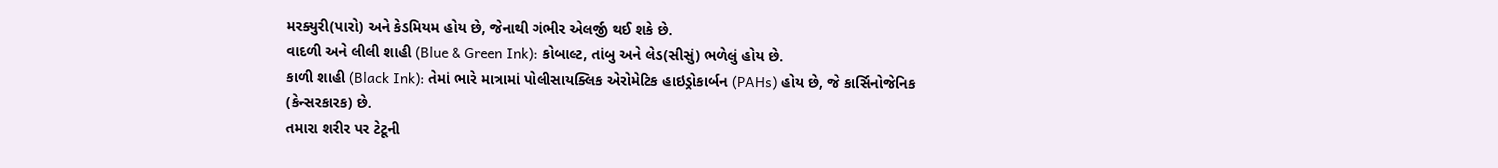મરક્યુરી(પારો) અને કેડમિયમ હોય છે, જેનાથી ગંભીર એલર્જી થઈ શકે છે.
વાદળી અને લીલી શાહી (Blue & Green Ink): કોબાલ્ટ, તાંબુ અને લેડ(સીસું) ભળેલું હોય છે.
કાળી શાહી (Black Ink): તેમાં ભારે માત્રામાં પોલીસાયક્લિક એરોમેટિક હાઇડ્રોકાર્બન (PAHs) હોય છે, જે કાર્સિનોજેનિક (કેન્સરકારક) છે.
તમારા શરીર પર ટેટૂની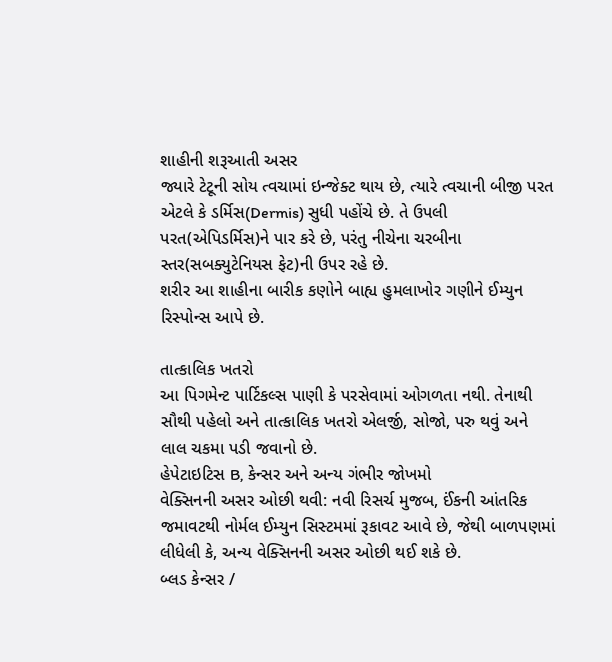શાહીની શરૂઆતી અસર
જ્યારે ટેટૂની સોય ત્વચામાં ઇન્જેક્ટ થાય છે, ત્યારે ત્વચાની બીજી પરત એટલે કે ડર્મિસ(Dermis) સુધી પહોંચે છે. તે ઉપલી પરત(એપિડર્મિસ)ને પાર કરે છે, પરંતુ નીચેના ચરબીના સ્તર(સબક્યુટેનિયસ ફેટ)ની ઉપર રહે છે.
શરીર આ શાહીના બારીક કણોને બાહ્ય હુમલાખોર ગણીને ઈમ્યુન રિસ્પોન્સ આપે છે.

તાત્કાલિક ખતરો
આ પિગમેન્ટ પાર્ટિકલ્સ પાણી કે પરસેવામાં ઓગળતા નથી. તેનાથી સૌથી પહેલો અને તાત્કાલિક ખતરો એલર્જી, સોજો, પરુ થવું અને લાલ ચકમા પડી જવાનો છે.
હેપેટાઇટિસ B, કેન્સર અને અન્ય ગંભીર જોખમો
વેક્સિનની અસર ઓછી થવી: નવી રિસર્ચ મુજબ, ઈંકની આંતરિક જમાવટથી નોર્મલ ઈમ્યુન સિસ્ટમમાં રૂકાવટ આવે છે, જેથી બાળપણમાં લીધેલી કે, અન્ય વેક્સિનની અસર ઓછી થઈ શકે છે.
બ્લડ કેન્સર /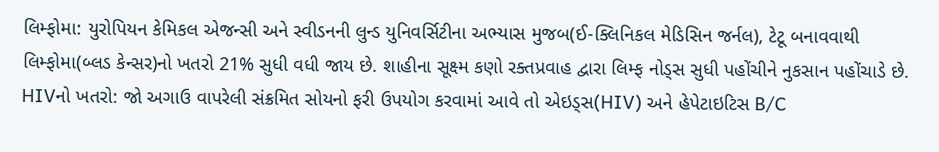લિમ્ફોમા: યુરોપિયન કેમિકલ એજન્સી અને સ્વીડનની લુન્ડ યુનિવર્સિટીના અભ્યાસ મુજબ(ઈ-ક્લિનિકલ મેડિસિન જર્નલ), ટેટૂ બનાવવાથી લિમ્ફોમા(બ્લડ કેન્સર)નો ખતરો 21% સુધી વધી જાય છે. શાહીના સૂક્ષ્મ કણો રક્તપ્રવાહ દ્વારા લિમ્ફ નોડ્સ સુધી પહોંચીને નુકસાન પહોંચાડે છે.
HIVનો ખતરો: જો અગાઉ વાપરેલી સંક્રમિત સોયનો ફરી ઉપયોગ કરવામાં આવે તો એઇડ્સ(HIV) અને હેપેટાઇટિસ B/C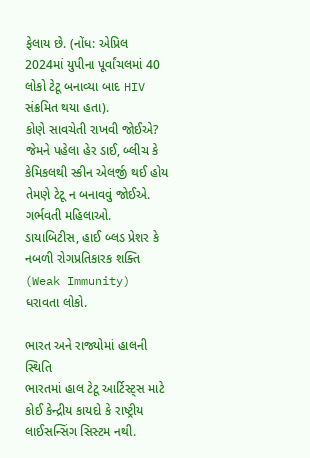ફેલાય છે. (નોંધ: એપ્રિલ 2024માં યુપીના પૂર્વાંચલમાં 40 લોકો ટેટૂ બનાવ્યા બાદ HIV સંક્રમિત થયા હતા).
કોણે સાવચેતી રાખવી જોઈએ?
જેમને પહેલા હેર ડાઈ, બ્લીચ કે કેમિકલથી સ્કીન એલર્જી થઈ હોય તેમણે ટેટૂ ન બનાવવું જોઈએ.
ગર્ભવતી મહિલાઓ.
ડાયાબિટીસ, હાઈ બ્લડ પ્રેશર કે નબળી રોગપ્રતિકારક શક્તિ (Weak Immunity) ધરાવતા લોકો.

ભારત અને રાજ્યોમાં હાલની સ્થિતિ
ભારતમાં હાલ ટેટૂ આર્ટિસ્ટ્સ માટે કોઈ કેન્દ્રીય કાયદો કે રાષ્ટ્રીય લાઈસન્સિંગ સિસ્ટમ નથી.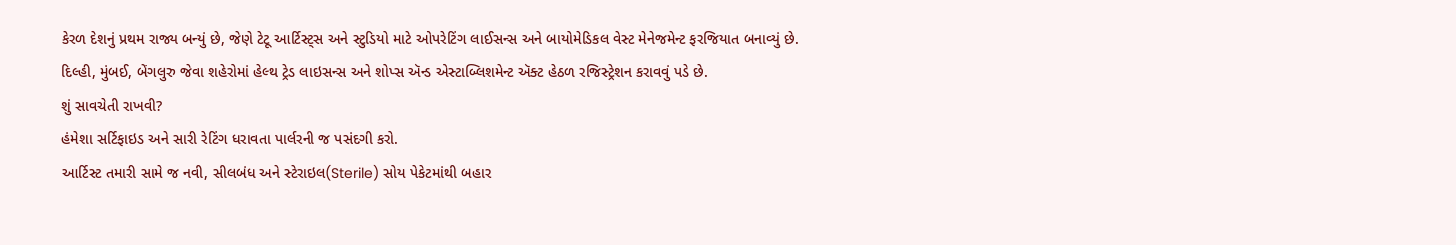કેરળ દેશનું પ્રથમ રાજ્ય બન્યું છે, જેણે ટેટૂ આર્ટિસ્ટ્સ અને સ્ટુડિયો માટે ઓપરેટિંગ લાઈસન્સ અને બાયોમેડિકલ વેસ્ટ મેનેજમેન્ટ ફરજિયાત બનાવ્યું છે.
દિલ્હી, મુંબઈ, બેંગલુરુ જેવા શહેરોમાં હેલ્થ ટ્રેડ લાઇસન્સ અને શોપ્સ ઍન્ડ એસ્ટાબ્લિશમેન્ટ ઍક્ટ હેઠળ રજિસ્ટ્રેશન કરાવવું પડે છે.
શું સાવચેતી રાખવી?
હંમેશા સર્ટિફાઇડ અને સારી રેટિંગ ધરાવતા પાર્લરની જ પસંદગી કરો.
આર્ટિસ્ટ તમારી સામે જ નવી, સીલબંધ અને સ્ટેરાઇલ(Sterile) સોય પેકેટમાંથી બહાર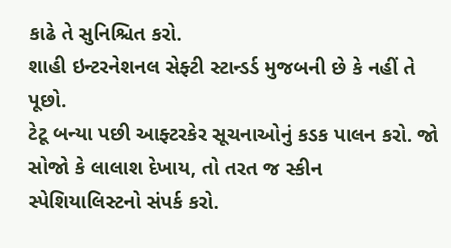કાઢે તે સુનિશ્ચિત કરો.
શાહી ઇન્ટરનેશનલ સેફ્ટી સ્ટાન્ડર્ડ મુજબની છે કે નહીં તે પૂછો.
ટેટૂ બન્યા પછી આફ્ટરકેર સૂચનાઓનું કડક પાલન કરો. જો સોજો કે લાલાશ દેખાય, તો તરત જ સ્કીન સ્પેશિયાલિસ્ટનો સંપર્ક કરો.